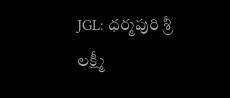JGL: ధర్మపురి శ్రీ లక్ష్మీ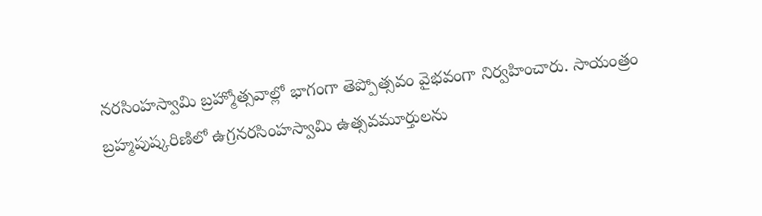నరసింహస్వామి బ్రహ్మోత్సవాల్లో భాగంగా తెప్పోత్సవం వైభవంగా నిర్వహించారు. సాయంత్రం బ్రహ్మపుష్కరిణిలో ఉగ్రనరసింహస్వామి ఉత్సవమూర్తులను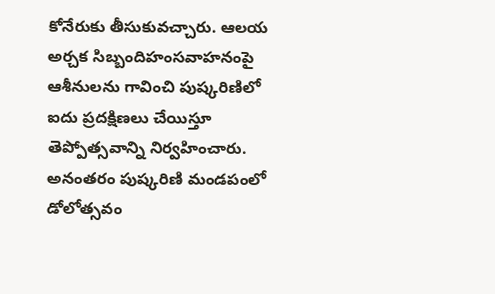కోనేరుకు తీసుకువచ్చారు. ఆలయ అర్చక సిబ్బందిహంసవాహనంపై ఆశీనులను గావించి పుష్కరిణిలో ఐదు ప్రదక్షిణలు చేయిస్తూ తెప్పోత్సవాన్ని నిర్వహించారు. అనంతరం పుష్కరిణి మండపంలో డోలోత్సవం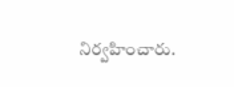నిర్వహించారు.